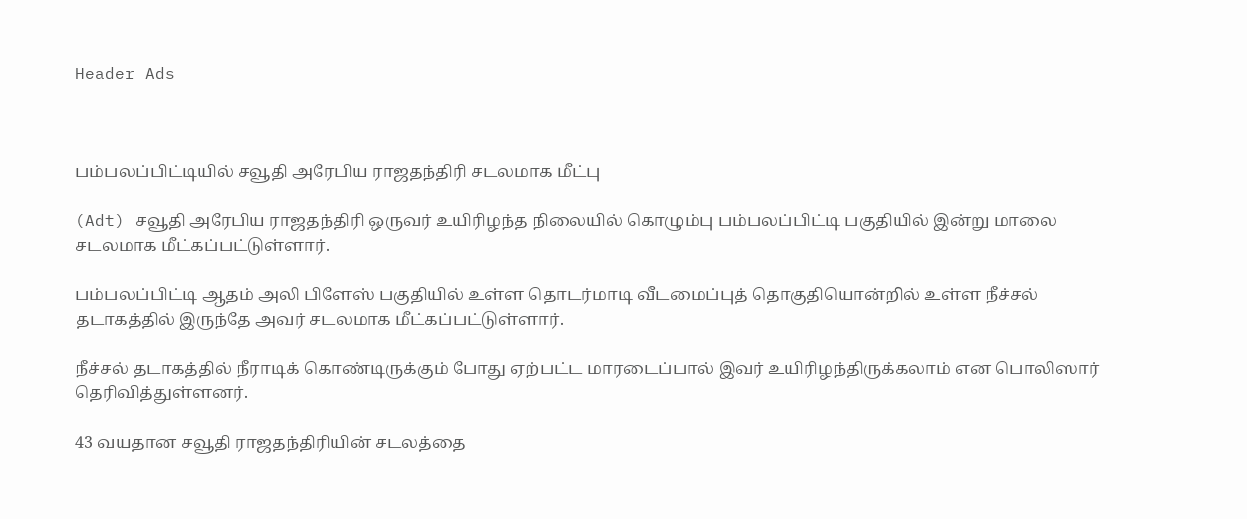Header Ads



பம்பலப்பிட்டியில் சவூதி அரேபிய ராஜதந்திரி சடலமாக மீட்பு

(Adt) சவூதி அரேபிய ராஜதந்திரி ஒருவர் உயிரிழந்த நிலையில் கொழும்பு பம்பலப்பிட்டி பகுதியில் இன்று மாலை சடலமாக மீட்கப்பட்டுள்ளார்.

பம்பலப்பிட்டி ஆதம் அலி பிளேஸ் பகுதியில் உள்ள தொடர்மாடி வீடமைப்புத் தொகுதியொன்றில் உள்ள நீச்சல் தடாகத்தில் இருந்தே அவர் சடலமாக மீட்கப்பட்டுள்ளார்.

நீச்சல் தடாகத்தில் நீராடிக் கொண்டிருக்கும் போது ஏற்பட்ட மாரடைப்பால் இவர் உயிரிழந்திருக்கலாம் என பொலிஸார் தெரிவித்துள்ளனர்.

43 வயதான சவூதி ராஜதந்திரியின் சடலத்தை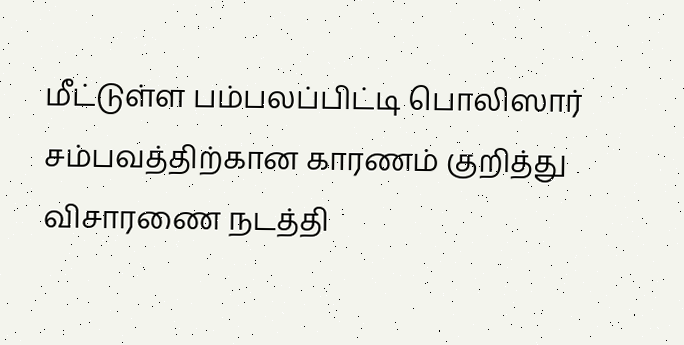மீட்டுள்ள பம்பலப்பிட்டி பொலிஸார் சம்பவத்திற்கான காரணம் குறித்து விசாரணை நடத்தி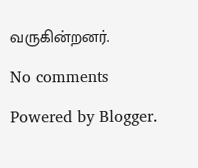வருகின்றனர்.

No comments

Powered by Blogger.